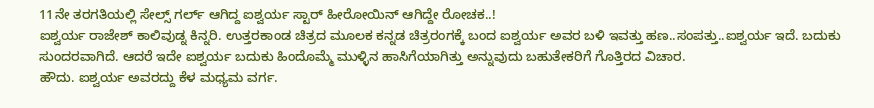11ನೇ ತರಗತಿಯಲ್ಲಿ ಸೇಲ್ಸ್ ಗರ್ಲ್ ಆಗಿದ್ದ ಐಶ್ವರ್ಯ ಸ್ಟಾರ್ ಹೀರೋಯಿನ್ ಆಗಿದ್ದೇ ರೋಚಕ..!
ಐಶ್ವರ್ಯ ರಾಜೇಶ್ ಕಾಲಿವುಡ್ನ ಕಿನ್ನರಿ. ಉತ್ತರಕಾಂಡ ಚಿತ್ರದ ಮೂಲಕ ಕನ್ನಡ ಚಿತ್ರರಂಗಕ್ಕೆ ಬಂದ ಐಶ್ವರ್ಯ ಅವರ ಬಳಿ ಇವತ್ತು ಹಣ..ಸಂಪತ್ತು..ಐಶ್ವರ್ಯ ಇದೆ. ಬದುಕು ಸುಂದರವಾಗಿದೆ. ಆದರೆ ಇದೇ ಐಶ್ವರ್ಯ ಬದುಕು ಹಿಂದೊಮ್ಮೆ ಮುಳ್ಳಿನ ಹಾಸಿಗೆಯಾಗಿತ್ತು ಅನ್ನುವುದು ಬಹುತೇಕರಿಗೆ ಗೊತ್ತಿರದ ವಿಚಾರ.
ಹೌದು. ಐಶ್ವರ್ಯ ಅವರದ್ದು ಕೆಳ ಮಧ್ಯಮ ವರ್ಗ.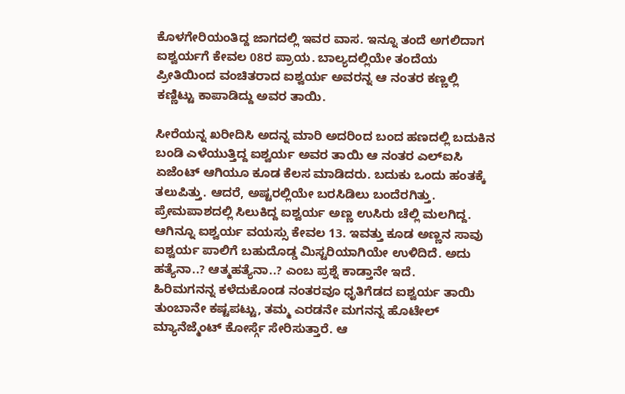ಕೊಳಗೇರಿಯಂತಿದ್ದ ಜಾಗದಲ್ಲಿ ಇವರ ವಾಸ. ಇನ್ನೂ ತಂದೆ ಅಗಲಿದಾಗ ಐಶ್ವರ್ಯಗೆ ಕೇವಲ 08ರ ಪ್ರಾಯ. ಬಾಲ್ಯದಲ್ಲಿಯೇ ತಂದೆಯ ಪ್ರೀತಿಯಿಂದ ವಂಚಿತರಾದ ಐಶ್ವರ್ಯ ಅವರನ್ನ ಆ ನಂತರ ಕಣ್ಣಲ್ಲಿ ಕಣ್ಣಿಟ್ಟು ಕಾಪಾಡಿದ್ದು ಅವರ ತಾಯಿ.

ಸೀರೆಯನ್ನ ಖರೀದಿಸಿ ಅದನ್ನ ಮಾರಿ ಅದರಿಂದ ಬಂದ ಹಣದಲ್ಲಿ ಬದುಕಿನ ಬಂಡಿ ಎಳೆಯುತ್ತಿದ್ದ ಐಶ್ವರ್ಯ ಅವರ ತಾಯಿ ಆ ನಂತರ ಎಲ್ಐಸಿ ಏಜೆಂಟ್ ಆಗಿಯೂ ಕೂಡ ಕೆಲಸ ಮಾಡಿದರು. ಬದುಕು ಒಂದು ಹಂತಕ್ಕೆ ತಲುಪಿತ್ತು. ಆದರೆ, ಅಷ್ಟರಲ್ಲಿಯೇ ಬರಸಿಡಿಲು ಬಂದೆರಗಿತ್ತು.
ಪ್ರೇಮಪಾಶದಲ್ಲಿ ಸಿಲುಕಿದ್ದ ಐಶ್ವರ್ಯ ಅಣ್ಣ ಉಸಿರು ಚೆಲ್ಲಿ ಮಲಗಿದ್ದ. ಆಗಿನ್ನೂ ಐಶ್ವರ್ಯ ವಯಸ್ಸು ಕೇವಲ 13. ಇವತ್ತು ಕೂಡ ಅಣ್ಣನ ಸಾವು ಐಶ್ವರ್ಯ ಪಾಲಿಗೆ ಬಹುದೊಡ್ಡ ಮಿಸ್ಟರಿಯಾಗಿಯೇ ಉಳಿದಿದೆ. ಅದು ಹತ್ಯೆನಾ..? ಆತ್ಮಹತ್ಯೆನಾ..? ಎಂಬ ಪ್ರಶ್ನೆ ಕಾಡ್ತಾನೇ ಇದೆ.
ಹಿರಿಮಗನನ್ನ ಕಳೆದುಕೊಂಡ ನಂತರವೂ ಧೃತಿಗೆಡದ ಐಶ್ವರ್ಯ ತಾಯಿ ತುಂಬಾನೇ ಕಷ್ಟಪಟ್ಟು, ತಮ್ಮ ಎರಡನೇ ಮಗನನ್ನ ಹೊಟೇಲ್ ಮ್ಯಾನೆಜ್ಮೆಂಟ್ ಕೋರ್ಸ್ಗೆ ಸೇರಿಸುತ್ತಾರೆ. ಆ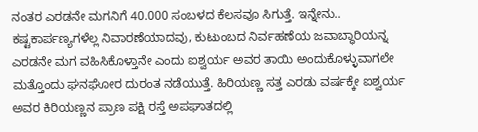ನಂತರ ಎರಡನೇ ಮಗನಿಗೆ 40.000 ಸಂಬಳದ ಕೆಲಸವೂ ಸಿಗುತ್ತೆ. ಇನ್ನೇನು.. ಕಷ್ಟಕಾರ್ಪಣ್ಯಗಳೆಲ್ಲ ನಿವಾರಣೆಯಾದವು, ಕುಟುಂಬದ ನಿರ್ವಹಣೆಯ ಜವಾಬ್ಧಾರಿಯನ್ನ ಎರಡನೇ ಮಗ ವಹಿಸಿಕೊಳ್ತಾನೇ ಎಂದು ಐಶ್ವರ್ಯ ಅವರ ತಾಯಿ ಅಂದುಕೊಳ್ಳುವಾಗಲೇ ಮತ್ತೊಂದು ಘನಘೋರ ದುರಂತ ನಡೆಯುತ್ತೆ. ಹಿರಿಯಣ್ಣ ಸತ್ತ ಎರಡು ವರ್ಷಕ್ಕೇ ಐಶ್ವರ್ಯ ಅವರ ಕಿರಿಯಣ್ಣನ ಪ್ರಾಣ ಪಕ್ಷಿ ರಸ್ತೆ ಅಪಘಾತದಲ್ಲಿ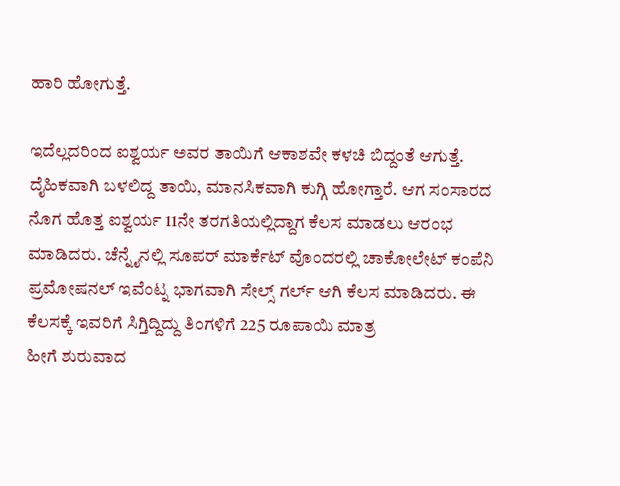ಹಾರಿ ಹೋಗುತ್ತೆ.

ಇದೆಲ್ಲದರಿಂದ ಐಶ್ವರ್ಯ ಅವರ ತಾಯಿಗೆ ಆಕಾಶವೇ ಕಳಚಿ ಬಿದ್ದಂತೆ ಆಗುತ್ತೆ. ದೈಹಿಕವಾಗಿ ಬಳಲಿದ್ದ ತಾಯಿ, ಮಾನಸಿಕವಾಗಿ ಕುಗ್ಗಿ ಹೋಗ್ತಾರೆ. ಆಗ ಸಂಸಾರದ ನೊಗ ಹೊತ್ತ ಐಶ್ವರ್ಯ 11ನೇ ತರಗತಿಯಲ್ಲಿದ್ದಾಗ ಕೆಲಸ ಮಾಡಲು ಆರಂಭ ಮಾಡಿದರು. ಚೆನ್ನೈನಲ್ಲಿ ಸೂಪರ್ ಮಾರ್ಕೆಟ್ ವೊಂದರಲ್ಲಿ ಚಾಕೋಲೇಟ್ ಕಂಪೆನಿ ಪ್ರಮೋಷನಲ್ ಇವೆಂಟ್ನ ಭಾಗವಾಗಿ ಸೇಲ್ಸ್ ಗರ್ಲ್ ಆಗಿ ಕೆಲಸ ಮಾಡಿದರು. ಈ ಕೆಲಸಕ್ಕೆ ಇವರಿಗೆ ಸಿಗ್ತಿದ್ದಿದ್ದು ತಿಂಗಳಿಗೆ 225 ರೂಪಾಯಿ ಮಾತ್ರ
ಹೀಗೆ ಶುರುವಾದ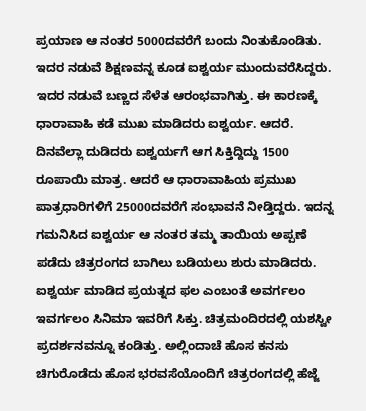ಪ್ರಯಾಣ ಆ ನಂತರ 5000ದವರೆಗೆ ಬಂದು ನಿಂತುಕೊಂಡಿತು. ಇದರ ನಡುವೆ ಶಿಕ್ಷಣವನ್ನ ಕೂಡ ಐಶ್ವರ್ಯ ಮುಂದುವರೆಸಿದ್ದರು. ಇದರ ನಡುವೆ ಬಣ್ಣದ ಸೆಳೆತ ಆರಂಭವಾಗಿತ್ತು. ಈ ಕಾರಣಕ್ಕೆ ಧಾರಾವಾಹಿ ಕಡೆ ಮುಖ ಮಾಡಿದರು ಐಶ್ವರ್ಯ. ಆದರೆ. ದಿನವೆಲ್ಲಾ ದುಡಿದರು ಐಶ್ವರ್ಯಗೆ ಆಗ ಸಿಕ್ತಿದ್ದಿದ್ದು 1500 ರೂಪಾಯಿ ಮಾತ್ರ. ಆದರೆ ಆ ಧಾರಾವಾಹಿಯ ಪ್ರಮುಖ ಪಾತ್ರಧಾರಿಗಳಿಗೆ 25000ದವರೆಗೆ ಸಂಭಾವನೆ ನೀಡ್ತಿದ್ದರು. ಇದನ್ನ ಗಮನಿಸಿದ ಐಶ್ವರ್ಯ ಆ ನಂತರ ತಮ್ಮ ತಾಯಿಯ ಅಪ್ಪಣೆ ಪಡೆದು ಚಿತ್ರರಂಗದ ಬಾಗಿಲು ಬಡಿಯಲು ಶುರು ಮಾಡಿದರು.
ಐಶ್ವರ್ಯ ಮಾಡಿದ ಪ್ರಯತ್ನದ ಫಲ ಎಂಬಂತೆ ಅವರ್ಗಲಂ ಇವರ್ಗಲಂ ಸಿನಿಮಾ ಇವರಿಗೆ ಸಿಕ್ತು. ಚಿತ್ರಮಂದಿರದಲ್ಲಿ ಯಶಸ್ವೀ ಪ್ರದರ್ಶನವನ್ನೂ ಕಂಡಿತ್ತು. ಅಲ್ಲಿಂದಾಚೆ ಹೊಸ ಕನಸು ಚಿಗುರೊಡೆದು ಹೊಸ ಭರವಸೆಯೊಂದಿಗೆ ಚಿತ್ರರಂಗದಲ್ಲಿ ಹೆಜ್ಜೆ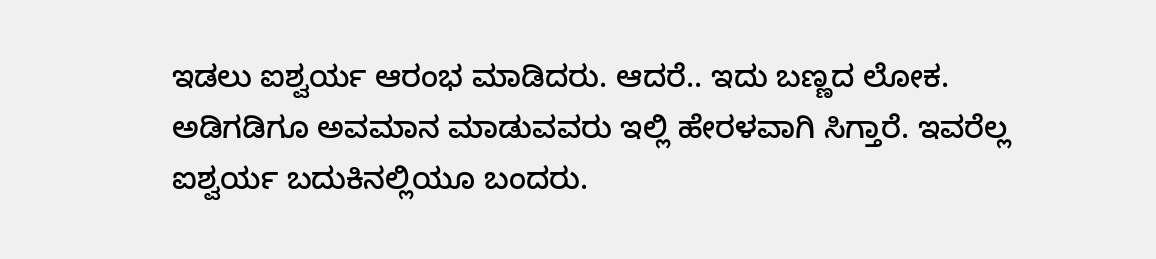ಇಡಲು ಐಶ್ವರ್ಯ ಆರಂಭ ಮಾಡಿದರು. ಆದರೆ.. ಇದು ಬಣ್ಣದ ಲೋಕ. ಅಡಿಗಡಿಗೂ ಅವಮಾನ ಮಾಡುವವರು ಇಲ್ಲಿ ಹೇರಳವಾಗಿ ಸಿಗ್ತಾರೆ. ಇವರೆಲ್ಲ ಐಶ್ವರ್ಯ ಬದುಕಿನಲ್ಲಿಯೂ ಬಂದರು.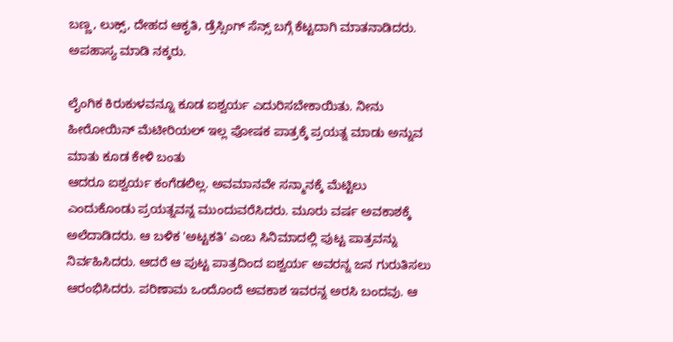ಬಣ್ಣ, ಲುಕ್ಸ್, ದೇಹದ ಆಕೃತಿ, ಡ್ರೆಸ್ಸಿಂಗ್ ಸೆನ್ಸ್ ಬಗ್ಗೆ ಕೆಟ್ಟದಾಗಿ ಮಾತನಾಡಿದರು. ಅಪಹಾಸ್ಯ ಮಾಡಿ ನಕ್ಕರು.

ಲೈಂಗಿಕ ಕಿರುಕುಳವನ್ನೂ ಕೂಡ ಐಶ್ವರ್ಯ ಎದುರಿಸಬೇಕಾಯಿತು. ನೀನು ಹೀರೋಯಿನ್ ಮೆಟೀರಿಯಲ್ ಇಲ್ಲ ಪೋಷಕ ಪಾತ್ರಕ್ಕೆ ಪ್ರಯತ್ನ ಮಾಡು ಅನ್ನುವ ಮಾತು ಕೂಡ ಕೇಳಿ ಬಂತು
ಆದರೂ ಐಶ್ವರ್ಯ ಕಂಗೆಡಲಿಲ್ಲ. ಅವಮಾನವೇ ಸನ್ಮಾನಕ್ಕೆ ಮೆಟ್ಟಿಲು ಎಂದುಕೊಂಡು ಪ್ರಯತ್ನವನ್ನ ಮುಂದುವರೆಸಿದರು. ಮೂರು ವರ್ಷ ಅವಕಾಶಕ್ಕೆ ಅಲೆದಾಡಿದರು. ಆ ಬಳಿಕ 'ಅಟ್ಟಕತಿ' ಎಂಬ ಸಿನಿಮಾದಲ್ಲಿ ಪುಟ್ಟ ಪಾತ್ರವನ್ನು ನಿರ್ವಹಿಸಿದರು. ಆದರೆ ಆ ಪುಟ್ಟ ಪಾತ್ರದಿಂದ ಐಶ್ವರ್ಯ ಅವರನ್ನ ಜನ ಗುರುತಿಸಲು ಆರಂಭಿಸಿದರು. ಪರಿಣಾಮ ಒಂದೊಂದೆ ಅವಕಾಶ ಇವರನ್ನ ಅರಸಿ ಬಂದವು. ಆ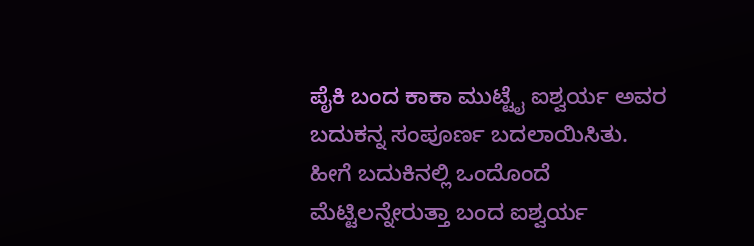ಪೈಕಿ ಬಂದ ಕಾಕಾ ಮುಟ್ಟೈ ಐಶ್ವರ್ಯ ಅವರ ಬದುಕನ್ನ ಸಂಪೂರ್ಣ ಬದಲಾಯಿಸಿತು.
ಹೀಗೆ ಬದುಕಿನಲ್ಲಿ ಒಂದೊಂದೆ ಮೆಟ್ಟಿಲನ್ನೇರುತ್ತಾ ಬಂದ ಐಶ್ವರ್ಯ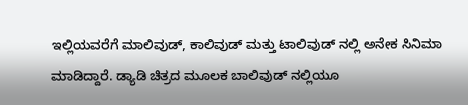ಇಲ್ಲಿಯವರೆಗೆ ಮಾಲಿವುಡ್, ಕಾಲಿವುಡ್ ಮತ್ತು ಟಾಲಿವುಡ್ ನಲ್ಲಿ ಅನೇಕ ಸಿನಿಮಾ ಮಾಡಿದ್ದಾರೆ. ಡ್ಯಾಡಿ ಚಿತ್ರದ ಮೂಲಕ ಬಾಲಿವುಡ್ ನಲ್ಲಿಯೂ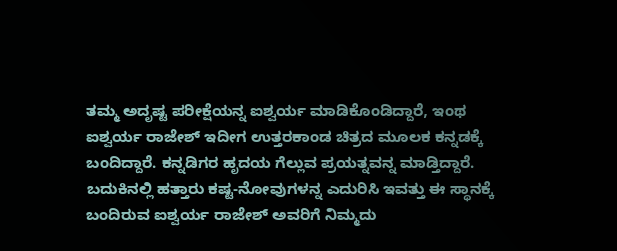ತಮ್ಮ ಅದೃಷ್ಟ ಪರೀಕ್ಷೆಯನ್ನ ಐಶ್ವರ್ಯ ಮಾಡಿಕೊಂಡಿದ್ದಾರೆ, ಇಂಥ ಐಶ್ವರ್ಯ ರಾಜೇಶ್ ಇದೀಗ ಉತ್ತರಕಾಂಡ ಚಿತ್ರದ ಮೂಲಕ ಕನ್ನಡಕ್ಕೆ ಬಂದಿದ್ದಾರೆ. ಕನ್ನಡಿಗರ ಹೃದಯ ಗೆಲ್ಲುವ ಪ್ರಯತ್ನವನ್ನ ಮಾಡ್ತಿದ್ದಾರೆ. ಬದುಕಿನಲ್ಲಿ ಹತ್ತಾರು ಕಷ್ಟ-ನೋವುಗಳನ್ನ ಎದುರಿಸಿ ಇವತ್ತು ಈ ಸ್ಥಾನಕ್ಕೆ ಬಂದಿರುವ ಐಶ್ವರ್ಯ ರಾಜೇಶ್ ಅವರಿಗೆ ನಿಮ್ಮದು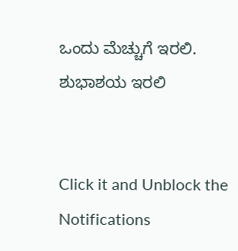ಒಂದು ಮೆಚ್ಚುಗೆ ಇರಲಿ. ಶುಭಾಶಯ ಇರಲಿ


Click it and Unblock the Notifications